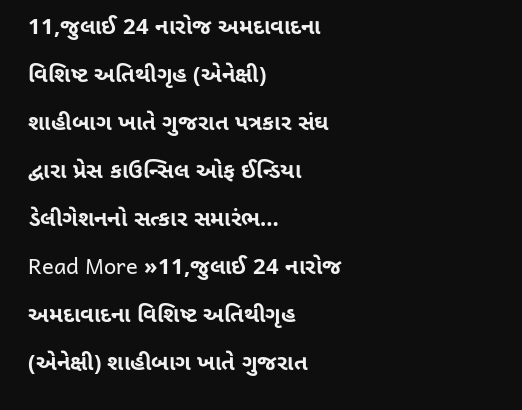11,જુલાઈ 24 નારોજ અમદાવાદના વિશિષ્ટ અતિથીગૃહ (એનેક્ષી) શાહીબાગ ખાતે ગુજરાત પત્રકાર સંઘ દ્વારા પ્રેસ કાઉન્સિલ ઓફ ઈન્ડિયા ડેલીગેશનનો સત્કાર સમારંભ…
Read More »11,જુલાઈ 24 નારોજ અમદાવાદના વિશિષ્ટ અતિથીગૃહ (એનેક્ષી) શાહીબાગ ખાતે ગુજરાત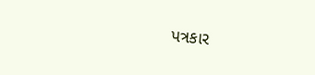પત્રકાર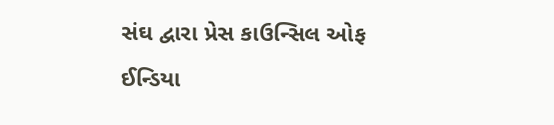સંઘ દ્વારા પ્રેસ કાઉન્સિલ ઓફ ઈન્ડિયા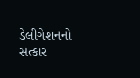ડેલીગેશનનો સત્કાર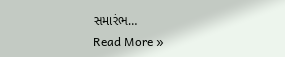સમારંભ…
Read More »